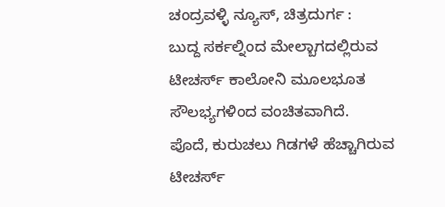ಚಂದ್ರವಳ್ಳಿ ನ್ಯೂಸ್, ಚಿತ್ರದುರ್ಗ :
ಬುದ್ದ ಸರ್ಕಲ್ನಿಂದ ಮೇಲ್ಬಾಗದಲ್ಲಿರುವ ಟೀಚರ್ಸ್ ಕಾಲೋನಿ ಮೂಲಭೂತ ಸೌಲಭ್ಯಗಳಿಂದ ವಂಚಿತವಾಗಿದೆ.
ಪೊದೆ, ಕುರುಚಲು ಗಿಡಗಳೆ ಹೆಚ್ಚಾಗಿರುವ ಟೀಚರ್ಸ್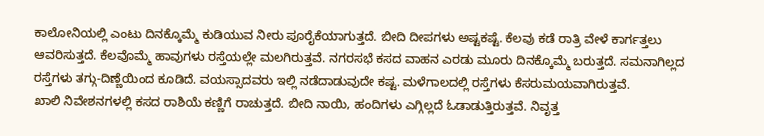ಕಾಲೋನಿಯಲ್ಲಿ ಎಂಟು ದಿನಕ್ಕೊಮ್ಮೆ ಕುಡಿಯುವ ನೀರು ಪೂರೈಕೆಯಾಗುತ್ತದೆ. ಬೀದಿ ದೀಪಗಳು ಅಷ್ಟಕಷ್ಟೆ. ಕೆಲವು ಕಡೆ ರಾತ್ರಿ ವೇಳೆ ಕಾರ್ಗತ್ತಲು ಆವರಿಸುತ್ತದೆ. ಕೆಲವೊಮ್ಮೆ ಹಾವುಗಳು ರಸ್ತೆಯಲ್ಲೇ ಮಲಗಿರುತ್ತವೆ. ನಗರಸಭೆ ಕಸದ ವಾಹನ ಎರಡು ಮೂರು ದಿನಕ್ಕೊಮ್ಮೆ ಬರುತ್ತದೆ. ಸಮನಾಗಿಲ್ಲದ ರಸ್ತೆಗಳು ತಗ್ಗು-ದಿಣ್ಣೆಯಿಂದ ಕೂಡಿದೆ. ವಯಸ್ಸಾದವರು ಇಲ್ಲಿ ನಡೆದಾಡುವುದೇ ಕಷ್ಟ. ಮಳೆಗಾಲದಲ್ಲಿ ರಸ್ತೆಗಳು ಕೆಸರುಮಯವಾಗಿರುತ್ತವೆ.
ಖಾಲಿ ನಿವೇಶನಗಳಲ್ಲಿ ಕಸದ ರಾಶಿಯೆ ಕಣ್ಣಿಗೆ ರಾಚುತ್ತದೆ. ಬೀದಿ ನಾಯಿ, ಹಂದಿಗಳು ಎಗ್ಗಿಲ್ಲದೆ ಓಡಾಡುತ್ತಿರುತ್ತವೆ. ನಿವೃತ್ತ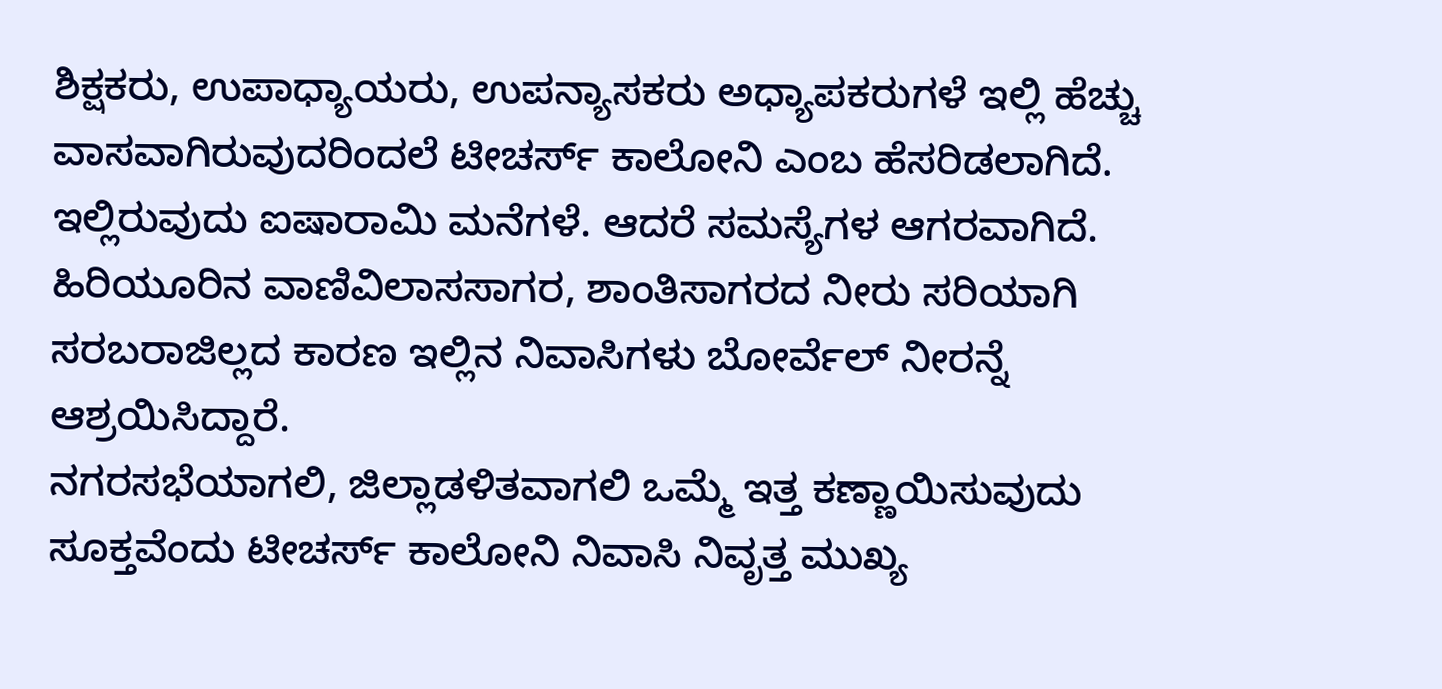ಶಿಕ್ಷಕರು, ಉಪಾಧ್ಯಾಯರು, ಉಪನ್ಯಾಸಕರು ಅಧ್ಯಾಪಕರುಗಳೆ ಇಲ್ಲಿ ಹೆಚ್ಚು ವಾಸವಾಗಿರುವುದರಿಂದಲೆ ಟೀಚರ್ಸ್ ಕಾಲೋನಿ ಎಂಬ ಹೆಸರಿಡಲಾಗಿದೆ.
ಇಲ್ಲಿರುವುದು ಐಷಾರಾಮಿ ಮನೆಗಳೆ. ಆದರೆ ಸಮಸ್ಯೆಗಳ ಆಗರವಾಗಿದೆ. ಹಿರಿಯೂರಿನ ವಾಣಿವಿಲಾಸಸಾಗರ, ಶಾಂತಿಸಾಗರದ ನೀರು ಸರಿಯಾಗಿ ಸರಬರಾಜಿಲ್ಲದ ಕಾರಣ ಇಲ್ಲಿನ ನಿವಾಸಿಗಳು ಬೋರ್ವೆಲ್ ನೀರನ್ನೆ ಆಶ್ರಯಿಸಿದ್ದಾರೆ.
ನಗರಸಭೆಯಾಗಲಿ, ಜಿಲ್ಲಾಡಳಿತವಾಗಲಿ ಒಮ್ಮೆ ಇತ್ತ ಕಣ್ಣಾಯಿಸುವುದು ಸೂಕ್ತವೆಂದು ಟೀಚರ್ಸ್ ಕಾಲೋನಿ ನಿವಾಸಿ ನಿವೃತ್ತ ಮುಖ್ಯ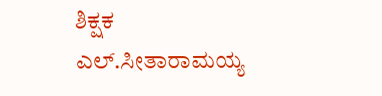ಶಿಕ್ಷಕ ಎಲ್.ಸೀತಾರಾಮಯ್ಯ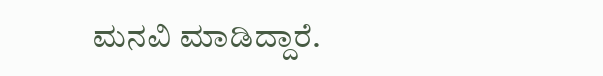ಮನವಿ ಮಾಡಿದ್ದಾರೆ.